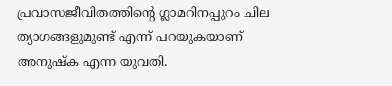പ്രവാസജീവിതത്തിന്‍റെ ഗ്ലാമറിനപ്പുറം ചില ത്യാഗങ്ങളുമുണ്ട് എന്ന് പറയുകയാണ് അനുഷ്ക എന്ന യുവതി.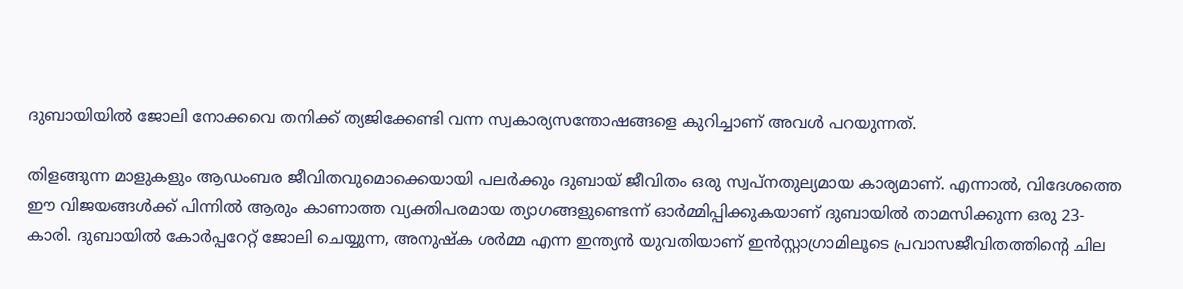ദുബായിയില്‍ ജോലി നോക്കവെ തനിക്ക് ത്യജിക്കേണ്ടി വന്ന സ്വകാര്യസന്തോഷങ്ങളെ കുറിച്ചാണ് അവള്‍ പറയുന്നത്.

തിളങ്ങുന്ന മാളുകളും ആഡംബര ജീവിതവുമൊക്കെയായി പലർക്കും ദുബായ് ജീവിതം ഒരു സ്വപ്നതുല്യമായ കാര്യമാണ്. എന്നാൽ, വിദേശത്തെ ഈ വിജയങ്ങൾക്ക് പിന്നിൽ ആരും കാണാത്ത വ്യക്തിപരമായ ത്യാഗങ്ങളുണ്ടെന്ന് ഓർമ്മിപ്പിക്കുകയാണ് ദുബായിൽ താമസിക്കുന്ന ഒരു 23-കാരി. ദുബായിൽ കോർപ്പറേറ്റ് ജോലി ചെയ്യുന്ന, അനുഷ്ക ശർമ്മ എന്ന ഇന്ത്യൻ യുവതിയാണ് ഇൻസ്റ്റാഗ്രാമിലൂടെ പ്രവാസജീവിതത്തിന്റെ ചില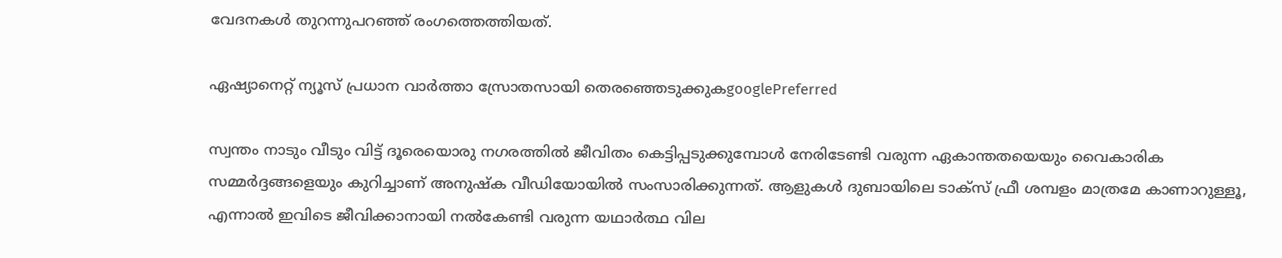വേദനകൾ തുറന്നുപറഞ്ഞ് രംഗത്തെത്തിയത്.

ഏഷ്യാനെറ്റ് ന്യൂസ് പ്രധാന വാർത്താ സ്രോതസായി തെരഞ്ഞെടുക്കുകgooglePreferred

സ്വന്തം നാടും വീടും വിട്ട് ദൂരെയൊരു നഗരത്തിൽ ജീവിതം കെട്ടിപ്പടുക്കുമ്പോൾ നേരിടേണ്ടി വരുന്ന ഏകാന്തതയെയും വൈകാരിക സമ്മർദ്ദങ്ങളെയും കുറിച്ചാണ് അനുഷ്ക വീഡിയോയിൽ സംസാരിക്കുന്നത്. ആളുകൾ ദുബായിലെ ടാക്സ് ഫ്രീ ശമ്പളം മാത്രമേ കാണാറുള്ളൂ, എന്നാൽ ഇവിടെ ജീവിക്കാനായി നൽകേണ്ടി വരുന്ന യഥാർത്ഥ വില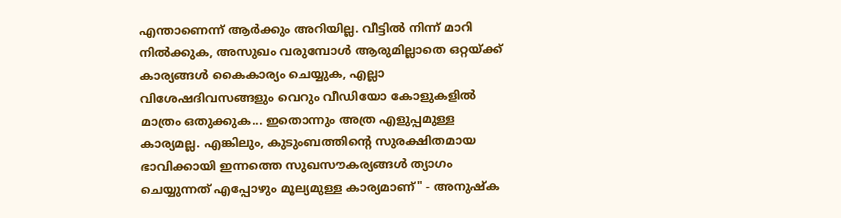എന്താണെന്ന് ആർക്കും അറിയില്ല. വീട്ടിൽ നിന്ന് മാറി നിൽക്കുക, അസുഖം വരുമ്പോൾ ആരുമില്ലാതെ ഒറ്റയ്ക്ക് കാര്യങ്ങൾ കൈകാര്യം ചെയ്യുക, എല്ലാ വിശേഷദിവസങ്ങളും വെറും വീഡിയോ കോളുകളിൽ മാത്രം ഒതുക്കുക... ഇതൊന്നും അത്ര എളുപ്പമുള്ള കാര്യമല്ല. എങ്കിലും, കുടുംബത്തിന്റെ സുരക്ഷിതമായ ഭാവിക്കായി ഇന്നത്തെ സുഖസൗകര്യങ്ങൾ ത്യാഗം ചെയ്യുന്നത് എപ്പോഴും മൂല്യമുള്ള കാര്യമാണ്" - അനുഷ്ക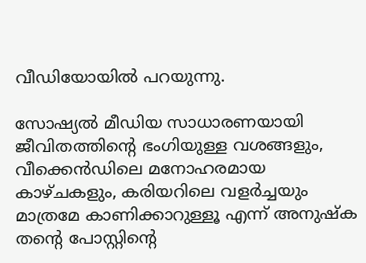വീഡിയോയിൽ പറയുന്നു.

സോഷ്യൽ മീഡിയ സാധാരണയായി ജീവിതത്തിന്റെ ഭംഗിയുള്ള വശങ്ങളും, വീക്കെൻഡിലെ മനോഹരമായ കാഴ്ചകളും, കരിയറിലെ വളർച്ചയും മാത്രമേ കാണിക്കാറുള്ളൂ എന്ന് അനുഷ്ക തന്റെ പോസ്റ്റിന്റെ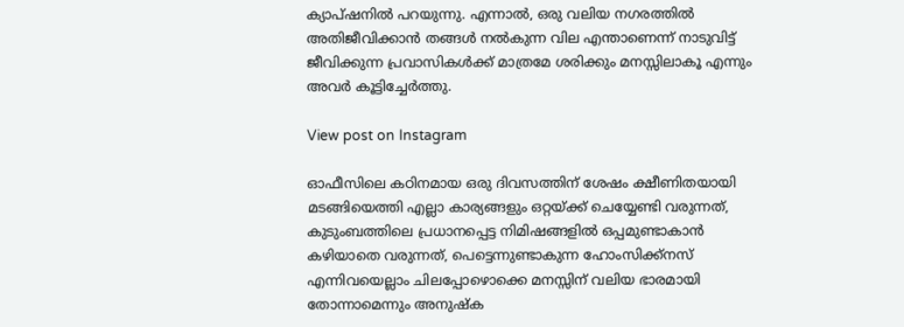ക്യാപ്ഷനിൽ പറയുന്നു. എന്നാൽ, ഒരു വലിയ നഗരത്തിൽ അതിജീവിക്കാൻ തങ്ങൾ നൽകുന്ന വില എന്താണെന്ന് നാടുവിട്ട് ജീവിക്കുന്ന പ്രവാസികൾക്ക് മാത്രമേ ശരിക്കും മനസ്സിലാകൂ എന്നും അവർ കൂട്ടിച്ചേർത്തു.

View post on Instagram

ഓഫീസിലെ കഠിനമായ ഒരു ദിവസത്തിന് ശേഷം ക്ഷീണിതയായി മടങ്ങിയെത്തി എല്ലാ കാര്യങ്ങളും ഒറ്റയ്ക്ക് ചെയ്യേണ്ടി വരുന്നത്, കുടുംബത്തിലെ പ്രധാനപ്പെട്ട നിമിഷങ്ങളിൽ ഒപ്പമുണ്ടാകാൻ കഴിയാതെ വരുന്നത്, പെട്ടെന്നുണ്ടാകുന്ന ഹോംസിക്ക്നസ് എന്നിവയെല്ലാം ചിലപ്പോഴൊക്കെ മനസ്സിന് വലിയ ഭാരമായി തോന്നാമെന്നും അനുഷ്ക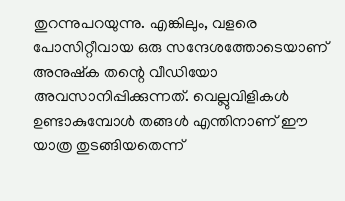തുറന്നുപറയുന്നു. എങ്കിലും, വളരെ പോസിറ്റീവായ ഒരു സന്ദേശത്തോടെയാണ് അനുഷ്ക തന്റെ വീഡിയോ അവസാനിപ്പിക്കുന്നത്. വെല്ലുവിളികൾ ഉണ്ടാകുമ്പോൾ തങ്ങൾ എന്തിനാണ് ഈ യാത്ര തുടങ്ങിയതെന്ന്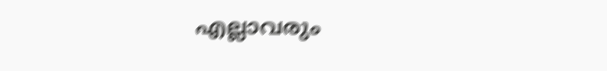എല്ലാവരും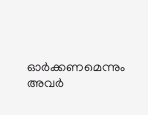ഓർക്കണമെന്നും അവർ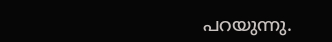പറയുന്നു.